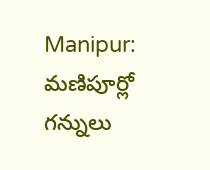Manipur: మణిపూర్లో గన్నులు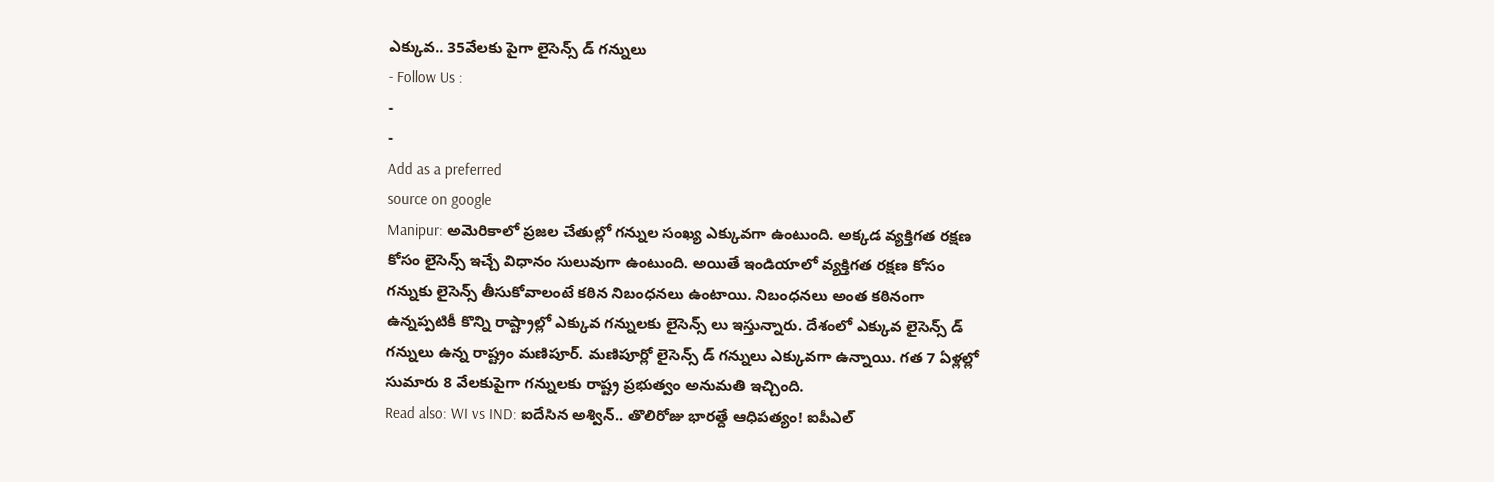ఎక్కువ.. 35వేలకు పైగా లైసెన్స్ డ్ గన్నులు
- Follow Us :
-
-
Add as a preferred
source on google
Manipur: అమెరికాలో ప్రజల చేతుల్లో గన్నుల సంఖ్య ఎక్కువగా ఉంటుంది. అక్కడ వ్యక్తిగత రక్షణ కోసం లైసెన్స్ ఇచ్చే విధానం సులువుగా ఉంటుంది. అయితే ఇండియాలో వ్యక్తిగత రక్షణ కోసం గన్నుకు లైసెన్స్ తీసుకోవాలంటే కఠిన నిబంధనలు ఉంటాయి. నిబంధనలు అంత కఠినంగా ఉన్నప్పటికీ కొన్ని రాష్ట్రాల్లో ఎక్కువ గన్నులకు లైసెన్స్ లు ఇస్తున్నారు. దేశంలో ఎక్కువ లైసెన్స్ డ్ గన్నులు ఉన్న రాష్ట్రం మణిపూర్. మణిపూర్లో లైసెన్స్ డ్ గన్నులు ఎక్కువగా ఉన్నాయి. గత 7 ఏళ్లల్లో సుమారు 8 వేలకుపైగా గన్నులకు రాష్ట్ర ప్రభుత్వం అనుమతి ఇచ్చింది.
Read also: WI vs IND: ఐదేసిన అశ్విన్.. తొలిరోజు భారత్దే ఆధిపత్యం! ఐపీఎల్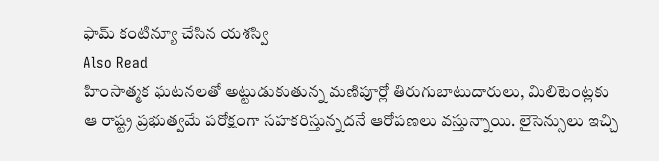ఫామ్ కంటిన్యూ చేసిన యశస్వి
Also Read
హింసాత్మక ఘటనలతో అట్టుడుకుతున్న మణిపూర్లో తిరుగుబాటుదారులు, మిలిటెంట్లకు ఆ రాష్ట్ర ప్రభుత్వమే పరోక్షంగా సహకరిస్తున్నదనే ఆరోపణలు వస్తున్నాయి. లైసెన్సులు ఇచ్చి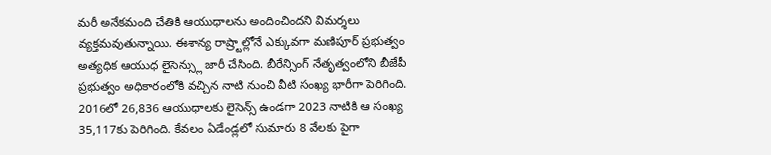మరీ అనేకమంది చేతికి ఆయుధాలను అందించిందని విమర్శలు వ్యక్తమవుతున్నాయి. ఈశాన్య రాష్ర్టాల్లోనే ఎక్కువగా మణిపూర్ ప్రభుత్వం అత్యధిక ఆయుధ లైసెన్స్లు జారీ చేసింది. బీరేన్సింగ్ నేతృత్వంలోని బీజేపీ ప్రభుత్వం అధికారంలోకి వచ్చిన నాటి నుంచి వీటి సంఖ్య భారీగా పెరిగింది. 2016లో 26,836 ఆయుధాలకు లైసెన్స్ ఉండగా 2023 నాటికి ఆ సంఖ్య 35,117కు పెరిగింది. కేవలం ఏడేండ్లలో సుమారు 8 వేలకు పైగా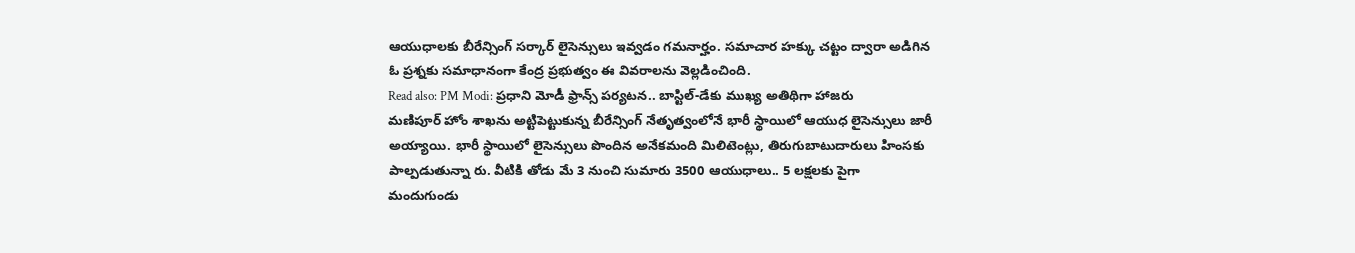ఆయుధాలకు బీరేన్సింగ్ సర్కార్ లైసెన్సులు ఇవ్వడం గమనార్హం. సమాచార హక్కు చట్టం ద్వారా అడిగిన ఓ ప్రశ్నకు సమాధానంగా కేంద్ర ప్రభుత్వం ఈ వివరాలను వెల్లడించింది.
Read also: PM Modi: ప్రధాని మోడీ ఫ్రాన్స్ పర్యటన.. బాస్టిల్-డేకు ముఖ్య అతిథిగా హాజరు
మణిపూర్ హోం శాఖను అట్టిపెట్టుకున్న బీరేన్సింగ్ నేతృత్వంలోనే భారీ స్థాయిలో ఆయుధ లైసెన్సులు జారీ అయ్యాయి. భారీ స్థాయిలో లైసెన్సులు పొందిన అనేకమంది మిలిటెంట్లు, తిరుగుబాటుదారులు హింసకు పాల్పడుతున్నా రు. వీటికి తోడు మే 3 నుంచి సుమారు 3500 ఆయుధాలు.. 5 లక్షలకు పైగా మందుగుండు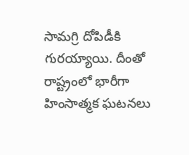సామగ్రి దోపిడీకి గురయ్యాయి. దీంతో రాష్ట్రంలో భారీగా హింసాత్మక ఘటనలు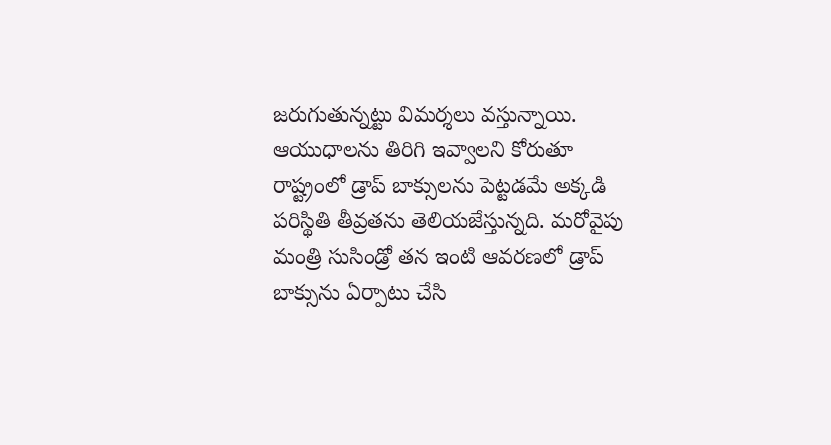జరుగుతున్నట్టు విమర్శలు వస్తున్నాయి. ఆయుధాలను తిరిగి ఇవ్వాలని కోరుతూ రాష్ట్రంలో డ్రాప్ బాక్సులను పెట్టడమే అక్కడి పరిస్థితి తీవ్రతను తెలియజేస్తున్నది. మరోవైపు మంత్రి సుసిండ్రో తన ఇంటి ఆవరణలో డ్రాప్ బాక్సును ఏర్పాటు చేసి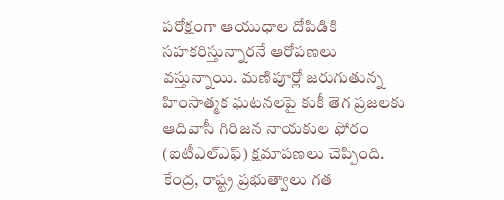పరోక్షంగా ఆయుధాల దోపిడికి సహకరిస్తున్నారనే ఆరోపణలు వస్తున్నాయి. మణిపూర్లో జరుగుతున్న హింసాత్మక ఘటనలపై కుకీ తెగ ప్రజలకు ఆదివాసీ గిరిజన నాయకుల ఫోరం (ఐటీఎల్ఎఫ్) క్షమాపణలు చెప్పింది. కేంద్ర, రాష్ట్ర ప్రభుత్వాలు గత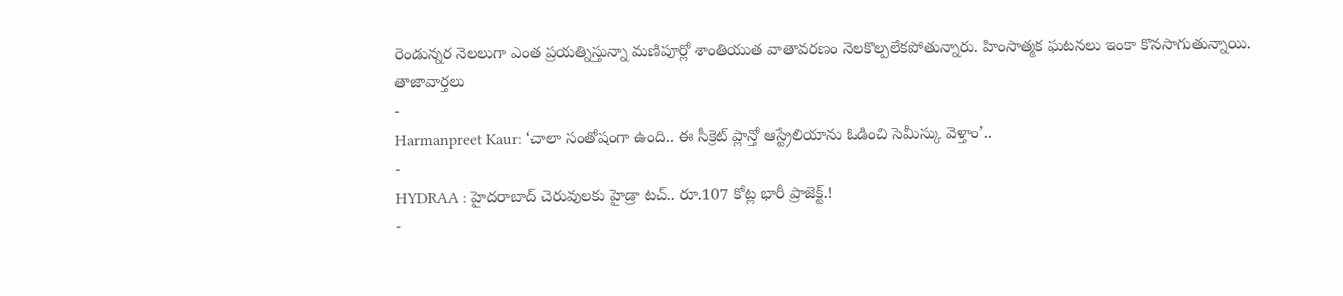రెండున్నర నెలలుగా ఎంత ప్రయత్నిస్తున్నా మణిపూర్లో శాంతియుత వాతావరణం నెలకొల్పలేకపోతున్నారు. హింసాత్మక ఘటనలు ఇంకా కొనసాగుతున్నాయి.
తాజావార్తలు
-
Harmanpreet Kaur: ‘చాలా సంతోషంగా ఉంది.. ఈ సీక్రెట్ ప్లాన్తో ఆస్ట్రేలియాను ఓడించి సెమీస్కు వెళ్తాం’..
-
HYDRAA : హైదరాబాద్ చెరువులకు హైడ్రా టచ్.. రూ.107 కోట్ల భారీ ప్రాజెక్ట్.!
-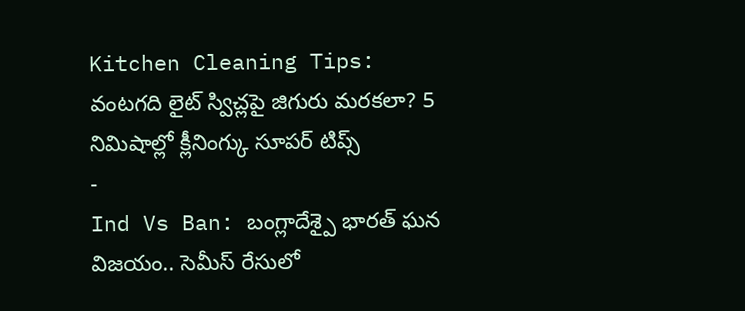Kitchen Cleaning Tips: వంటగది లైట్ స్విచ్లపై జిగురు మరకలా? 5 నిమిషాల్లో క్లీనింగ్కు సూపర్ టిప్స్
-
Ind Vs Ban: బంగ్లాదేశ్పై భారత్ ఘన విజయం.. సెమీస్ రేసులో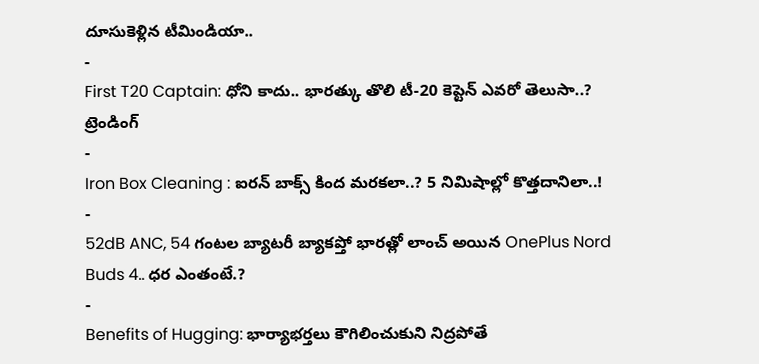దూసుకెళ్లిన టీమిండియా..
-
First T20 Captain: ధోని కాదు.. భారత్కు తొలి టీ-20 కెప్టెన్ ఎవరో తెలుసా..?
ట్రెండింగ్
-
Iron Box Cleaning : ఐరన్ బాక్స్ కింద మరకలా..? 5 నిమిషాల్లో కొత్తదానిలా..!
-
52dB ANC, 54 గంటల బ్యాటరీ బ్యాకప్తో భారత్లో లాంచ్ అయిన OnePlus Nord Buds 4.. ధర ఎంతంటే.?
-
Benefits of Hugging: భార్యాభర్తలు కౌగిలించుకుని నిద్రపోతే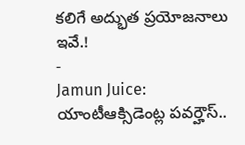కలిగే అద్భుత ప్రయోజనాలు ఇవే.!
-
Jamun Juice: యాంటీఆక్సిడెంట్ల పవర్హౌస్..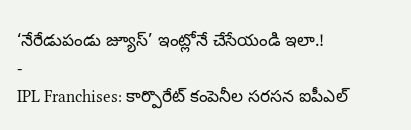‘నేరేడుపండు జ్యూస్’ ఇంట్లోనే చేసేయండి ఇలా.!
-
IPL Franchises: కార్పొరేట్ కంపెనీల సరసన ఐపీఎల్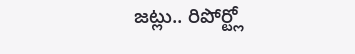జట్లు.. రిపోర్ట్లో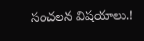సంచలన విషయాలు.!